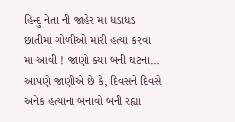હિન્દુ નેતા ની જાહેર મા ધડાધડ છાતીમા ગોળીઓ મારી હત્યા કરવા મા આવી ! જાણો ક્યા બની ઘટના…
આપણે જાણીએ છે કે, દિવસને દિવસે અનેક હત્યાના બનાવો બની રહ્યા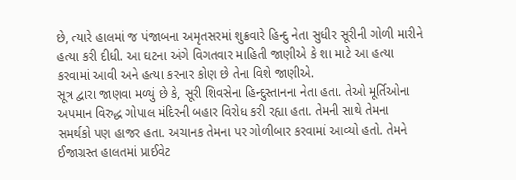છે, ત્યારે હાલમાં જ પંજાબના અમૃતસરમાં શુક્રવારે હિન્દુ નેતા સુધીર સૂરીની ગોળી મારીને હત્યા કરી દીધી. આ ઘટના અંગે વિગતવાર માહિતી જાણીએ કે શા માટે આ હત્યા કરવામાં આવી અને હત્યા કરનાર કોણ છે તેના વિશે જાણીએ.
સૂત્ર દ્વારા જાણવા મળ્યું છે કે, સૂરી શિવસેના હિન્દુસ્તાનના નેતા હતા. તેઓ મૂર્તિઓના અપમાન વિરુદ્ધ ગોપાલ મંદિરની બહાર વિરોધ કરી રહ્યા હતા. તેમની સાથે તેમના સમર્થકો પણ હાજર હતા. અચાનક તેમના પર ગોળીબાર કરવામાં આવ્યો હતો. તેમને ઈજાગ્રસ્ત હાલતમાં પ્રાઈવેટ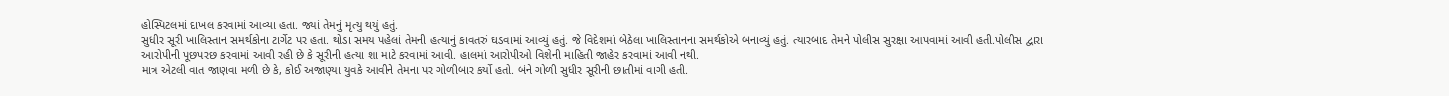હોસ્પિટલમાં દાખલ કરવામાં આવ્યા હતા. જ્યાં તેમનું મૃત્યુ થયું હતું.
સુધીર સૂરી ખાલિસ્તાન સમર્થકોના ટાર્ગેટ પર હતા. થોડા સમય પહેલાં તેમની હત્યાનું કાવતરું ઘડવામાં આવ્યું હતું. જે વિદેશમાં બેઠેલા ખાલિસ્તાનના સમર્થકોએ બનાવ્યું હતું. ત્યારબાદ તેમને પોલીસ સુરક્ષા આપવામાં આવી હતી.પોલીસ દ્વારા આરોપીની પૂછપરછ કરવામાં આવી રહી છે કે સૂરીની હત્યા શા માટે કરવામાં આવી. હાલમાં આરોપીઓ વિશેની માહિતી જાહેર કરવામાં આવી નથી.
માત્ર એટલી વાત જાણવા મળી છે કે, કોઈ અજાણ્યા યુવકે આવીને તેમના પર ગોળીબાર કર્યો હતો. બંને ગોળી સુધીર સૂરીની છાતીમાં વાગી હતી.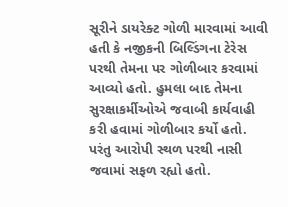સૂરીને ડાયરેક્ટ ગોળી મારવામાં આવી હતી કે નજીકની બિલ્ડિંગના ટેરેસ પરથી તેમના પર ગોળીબાર કરવામાં આવ્યો હતો. હુમલા બાદ તેમના સુરક્ષાકર્મીઓએ જવાબી કાર્યવાહી કરી હવામાં ગોળીબાર કર્યો હતો. પરંતુ આરોપી સ્થળ પરથી નાસી જવામાં સફળ રહ્યો હતો.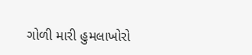ગોળી મારી હુમલાખોરો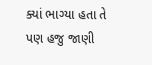ક્યાં ભાગ્યા હતા તે પણ હજુ જાણી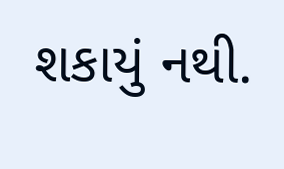શકાયું નથી.